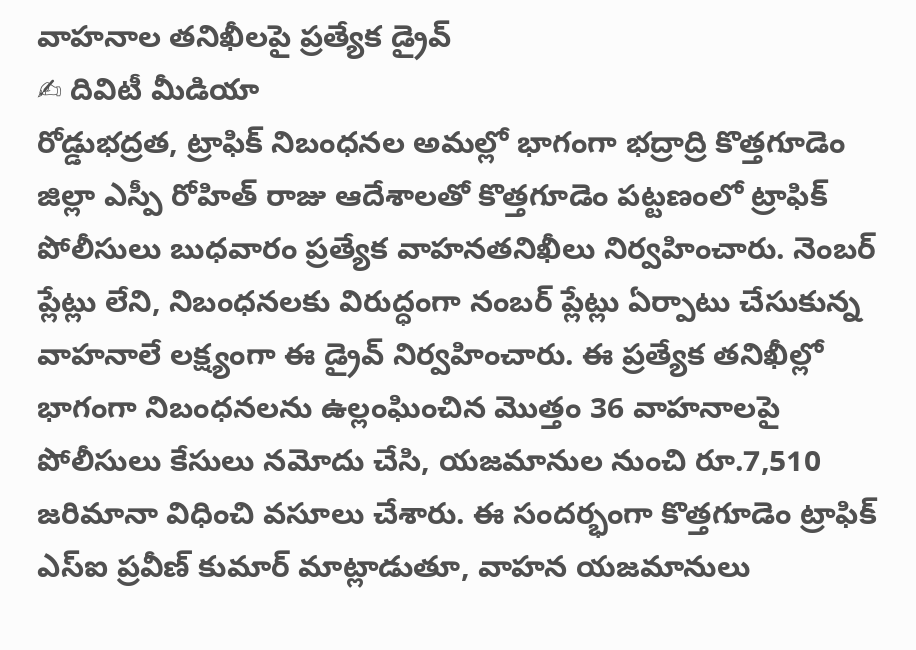వాహనాల తనిఖీలపై ప్రత్యేక డ్రైవ్
✍ దివిటీ మీడియా
రోడ్డుభద్రత, ట్రాఫిక్ నిబంధనల అమల్లో భాగంగా భద్రాద్రి కొత్తగూడెం జిల్లా ఎస్పీ రోహిత్ రాజు ఆదేశాలతో కొత్తగూడెం పట్టణంలో ట్రాఫిక్ పోలీసులు బుధవారం ప్రత్యేక వాహనతనిఖీలు నిర్వహించారు. నెంబర్ ప్లేట్లు లేని, నిబంధనలకు విరుద్ధంగా నంబర్ ప్లేట్లు ఏర్పాటు చేసుకున్న వాహనాలే లక్ష్యంగా ఈ డ్రైవ్ నిర్వహించారు. ఈ ప్రత్యేక తనిఖీల్లో భాగంగా నిబంధనలను ఉల్లంఘించిన మొత్తం 36 వాహనాలపై పోలీసులు కేసులు నమోదు చేసి, యజమానుల నుంచి రూ.7,510 జరిమానా విధించి వసూలు చేశారు. ఈ సందర్భంగా కొత్తగూడెం ట్రాఫిక్ ఎస్ఐ ప్రవీణ్ కుమార్ మాట్లాడుతూ, వాహన యజమానులు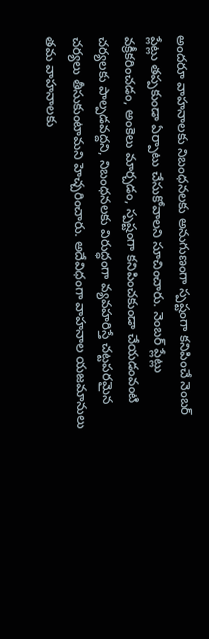అందరూ వాహనాలకు నిబంధనలకు అనుగుణంగా స్పష్టంగా కనిపించే నెంబర్ ప్లేట్లు తప్పకుండా ఏర్పాటు చేసుకోవాలని సూచించారు. నెంబర్ ప్లేట్లు వక్రీకరించడం, అంకెలు మార్చడం, స్పష్టంగా కనిపించకుండా చేయడంవంటి చర్యలకు పాల్పడవద్దని, నిబంధనలకు విరుద్ధంగా వ్యవహరిస్తే చట్టపరమైన చర్యలు తీసుకుంటామని హెచ్చరించారు. అదేవిధంగా వాహనాల యజమానులు తమ వాహనాలకు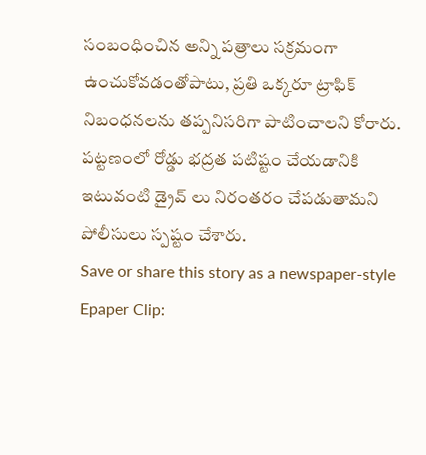సంబంధించిన అన్ని పత్రాలు సక్రమంగా ఉంచుకోవడంతోపాటు, ప్రతి ఒక్కరూ ట్రాఫిక్ నిబంధనలను తప్పనిసరిగా పాటించాలని కోరారు. పట్టణంలో రోడ్డు భద్రత పటిష్టం చేయడానికి ఇటువంటి డ్రైవ్ లు నిరంతరం చేపడుతామని పోలీసులు స్పష్టం చేశారు.
Save or share this story as a newspaper-style Epaper Clip: